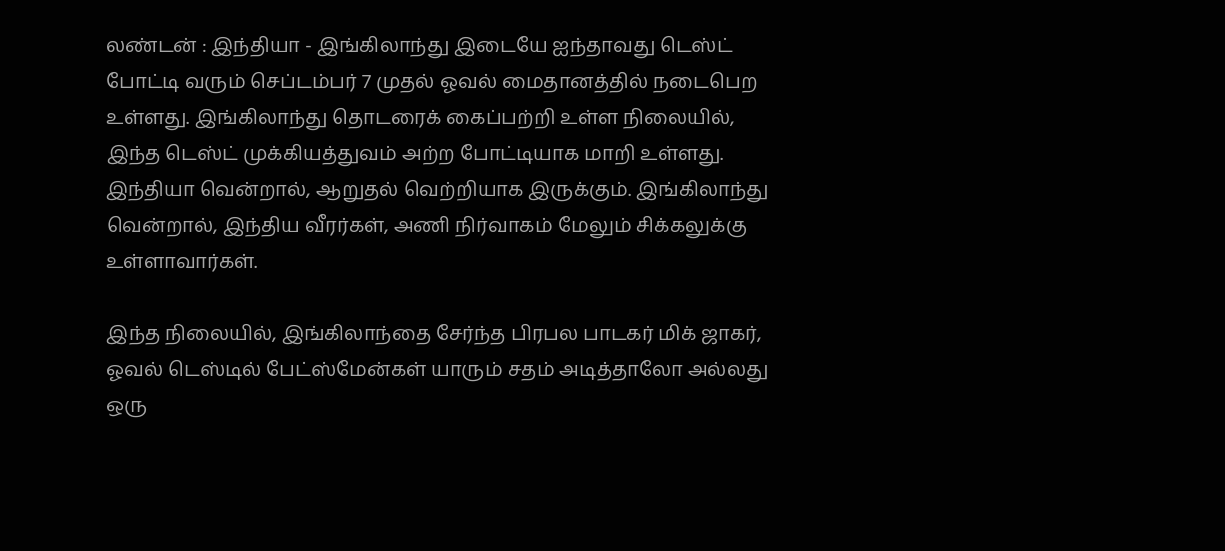லண்டன் : இந்தியா - இங்கிலாந்து இடையே ஐந்தாவது டெஸ்ட் போட்டி வரும் செப்டம்பர் 7 முதல் ஓவல் மைதானத்தில் நடைபெற உள்ளது. இங்கிலாந்து தொடரைக் கைப்பற்றி உள்ள நிலையில், இந்த டெஸ்ட் முக்கியத்துவம் அற்ற போட்டியாக மாறி உள்ளது.
இந்தியா வென்றால், ஆறுதல் வெற்றியாக இருக்கும். இங்கிலாந்து வென்றால், இந்திய வீரர்கள், அணி நிர்வாகம் மேலும் சிக்கலுக்கு உள்ளாவார்கள்.

இந்த நிலையில், இங்கிலாந்தை சேர்ந்த பிரபல பாடகர் மிக் ஜாகர், ஓவல் டெஸ்டில் பேட்ஸ்மேன்கள் யாரும் சதம் அடித்தாலோ அல்லது ஒரு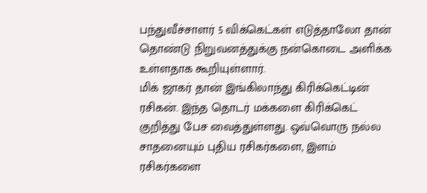பந்துவீச்சாளர் 5 விக்கெட்கள் எடுத்தாலோ தான் தொண்டு நிறுவனத்துக்கு நன்கொடை அளிக்க உள்ளதாக கூறியுள்ளார்.
மிக் ஜாகர் தான் இங்கிலாந்து கிரிக்கெட்டின் ரசிகன். இந்த தொடர் மக்களை கிரிக்கெட் குறித்து பேச வைத்துள்ளது. ஒவ்வொரு நல்ல சாதனையும் புதிய ரசிகர்களை, இளம் ரசிகர்களை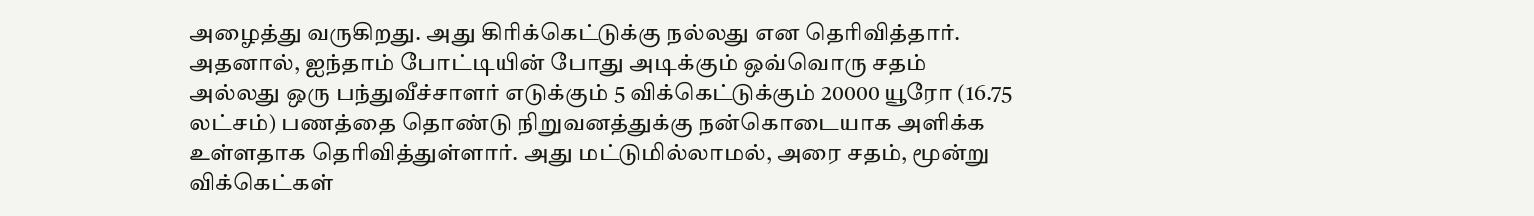அழைத்து வருகிறது. அது கிரிக்கெட்டுக்கு நல்லது என தெரிவித்தார்.
அதனால், ஐந்தாம் போட்டியின் போது அடிக்கும் ஒவ்வொரு சதம் அல்லது ஒரு பந்துவீச்சாளர் எடுக்கும் 5 விக்கெட்டுக்கும் 20000 யூரோ (16.75 லட்சம்) பணத்தை தொண்டு நிறுவனத்துக்கு நன்கொடையாக அளிக்க உள்ளதாக தெரிவித்துள்ளார். அது மட்டுமில்லாமல், அரை சதம், மூன்று விக்கெட்கள்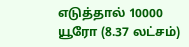எடுத்தால் 10000 யூரோ (8.37 லட்சம்)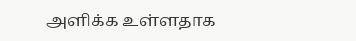அளிக்க உள்ளதாக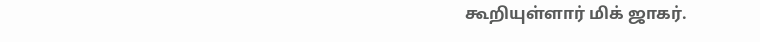கூறியுள்ளார் மிக் ஜாகர்.